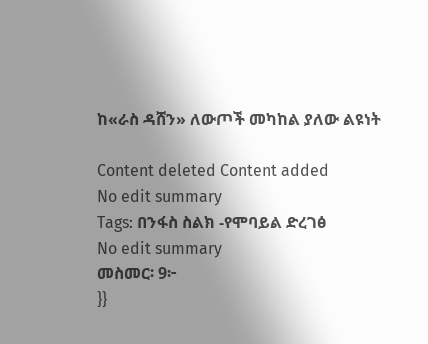ከ«ራስ ዳሸን» ለውጦች መካከል ያለው ልዩነት

Content deleted Content added
No edit summary
Tags: በንፋስ ስልክ -የሞባይል ድረገፅ
No edit summary
መስመር፡ 9፦
}}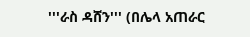'''ራስ ዳሸን''' (በሌላ አጠራር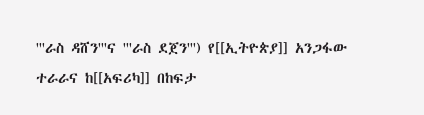'''ራስ ዳሸን'''ና '''ራስ ደጀን''') የ[[ኢትዮጵያ]] አንጋፋው ተራራና ከ[[አፍሪካ]] በከፍታ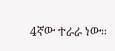4ኛው ተራራ ነው።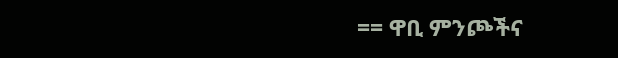== ዋቢ ምንጮችና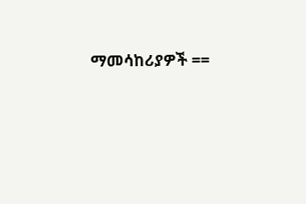ማመሳከሪያዎች ==